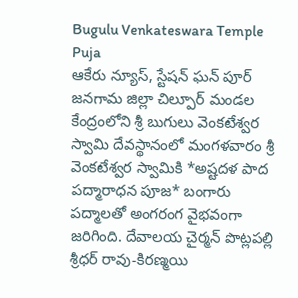Bugulu Venkateswara Temple Puja
ఆకేరు న్యూస్, స్టేషన్ ఘన్ పూర్
జనగామ జిల్లా చిల్పూర్ మండల కేంద్రంలోని శ్రీ బుగులు వెంకటేశ్వర స్వామి దేవస్థానంలో మంగళవారం శ్రీ వెంకటేశ్వర స్వామికి *అష్టదళ పాద పద్మారాధన పూజ* బంగారు పద్మాలతో అంగరంగ వైభవంగా జరిగింది. దేవాలయ చైర్మన్ పొట్లపల్లి శ్రీధర్ రావు-కిరణ్మయి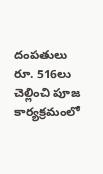దంపతులు రూ. 516లు చెల్లించి పూజ కార్యక్రమంలో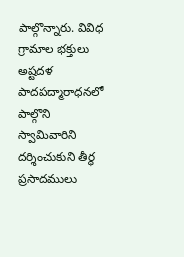పాల్గొన్నారు. వివిధ గ్రామాల భక్తులు అష్టదళ పాదపద్మారాధనలో పాల్గొని స్వామివారిని దర్శించుకుని తీర్థ ప్రసాదములు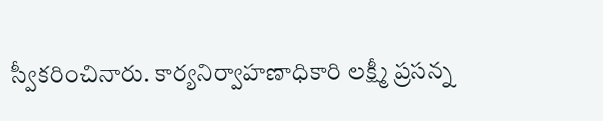స్వీకరించినారు. కార్యనిర్వాహణాధికారి లక్ష్మీ ప్రసన్న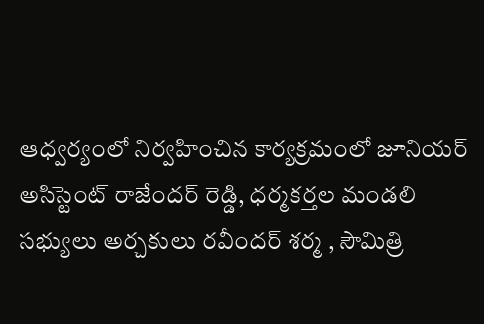ఆధ్వర్యంలో నిర్వహించిన కార్యక్రమంలో జూనియర్ అసిస్టెంట్ రాజేందర్ రెడ్డి, ధర్మకర్తల మండలి సభ్యులు అర్చకులు రవీందర్ శర్మ , సౌమిత్రి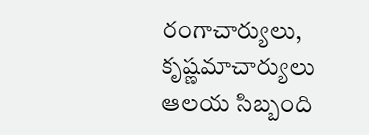రంగాచార్యులు, కృష్ణమాచార్యులు ఆలయ సిబ్బంది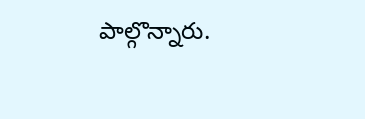పాల్గొన్నారు.